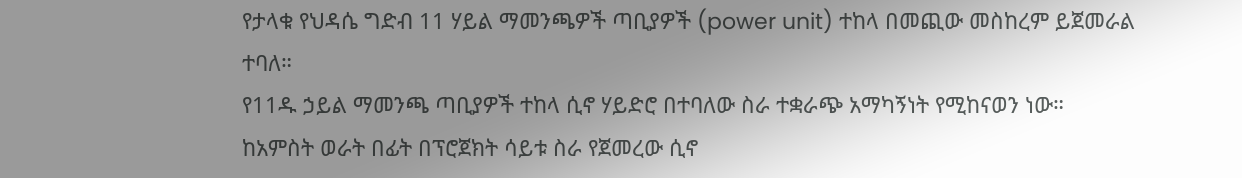የታላቁ የህዳሴ ግድብ 11 ሃይል ማመንጫዎች ጣቢያዎች (power unit) ተከላ በመጪው መስከረም ይጀመራል ተባለ።
የ11ዱ ኃይል ማመንጫ ጣቢያዎች ተከላ ሲኖ ሃይድሮ በተባለው ስራ ተቋራጭ አማካኝነት የሚከናወን ነው።
ከአምስት ወራት በፊት በፕሮጀክት ሳይቱ ስራ የጀመረው ሲኖ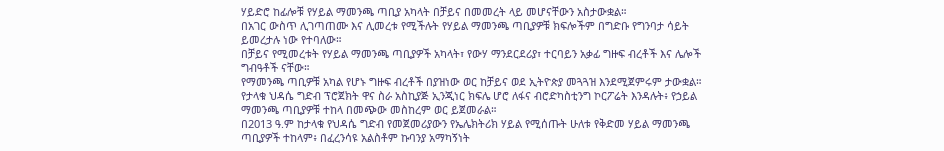ሃይድሮ ከፊሎቹ የሃይል ማመንጫ ጣቢያ አካላት በቻይና በመመረት ላይ መሆናቸውን አስታውቋል።
በአገር ውስጥ ሊገጣጠሙ እና ሊመረቱ የሚችሉት የሃይል ማመንጫ ጣቢያዎቹ ክፍሎችም በግድቡ የግንባታ ሳይት ይመረታሉ ነው የተባለው።
በቻይና የሚመረቱት የሃይል ማመንጫ ጣቢያዎች አካላት፣ የውሃ ማንደርደሪያ፣ ተርባይን አቃፊ ግዙፍ ብረቶች እና ሌሎች ግብዓቶች ናቸው።
የማመንጫ ጣቢዎቹ አካል የሆኑ ግዙፍ ብረቶች በያዝነው ወር ከቻይና ወደ ኢትዮጵያ መጓጓዝ እንደሚጀምሩም ታውቋል።
የታላቁ ህዳሴ ግድብ ፕሮጀክት ዋና ስራ አስኪያጅ ኢንጂነር ክፍሌ ሆሮ ለፋና ብሮድካስቲንግ ኮርፖሬት እንዳሉት፥ የኃይል ማመንጫ ጣቢያዎቹ ተከላ በመጭው መስከረም ወር ይጀመራል።
በ2013 ዓ.ም ከታላቁ የህዳሴ ግድብ የመጀመሪያውን የኤሌክትሪክ ሃይል የሚሰጡት ሁለቱ የቅድመ ሃይል ማመንጫ ጣቢያዎች ተከላም፥ በፈረንሳዩ አልስቶም ኩባንያ አማካኝነት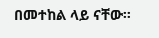በመተከል ላይ ናቸው።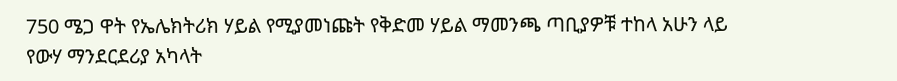750 ሜጋ ዋት የኤሌክትሪክ ሃይል የሚያመነጩት የቅድመ ሃይል ማመንጫ ጣቢያዎቹ ተከላ አሁን ላይ የውሃ ማንደርደሪያ አካላት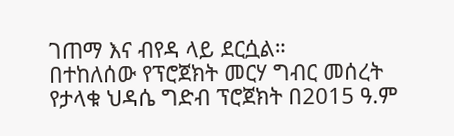ገጠማ እና ብየዳ ላይ ደርሷል።
በተከለሰው የፕሮጀክት መርሃ ግብር መሰረት የታላቁ ህዳሴ ግድብ ፕሮጀክት በ2015 ዓ.ም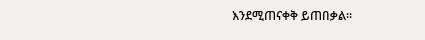እንደሚጠናቀቅ ይጠበቃል።